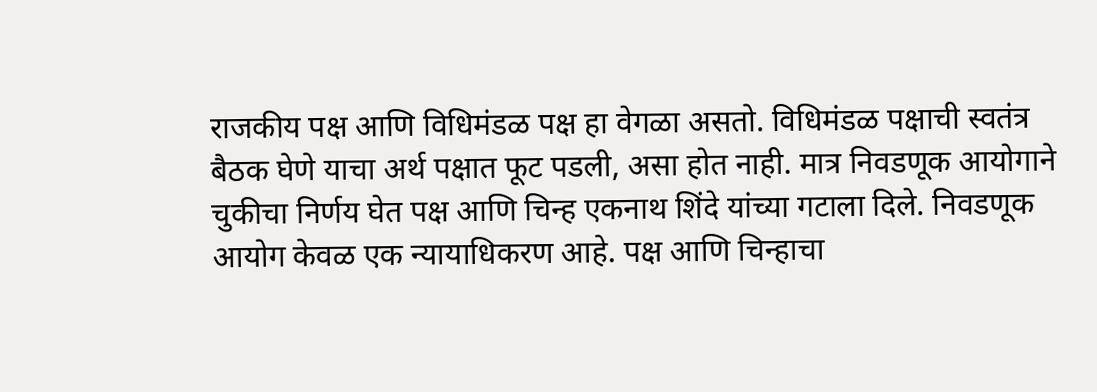राजकीय पक्ष आणि विधिमंडळ पक्ष हा वेगळा असतो. विधिमंडळ पक्षाची स्वतंत्र बैठक घेणे याचा अर्थ पक्षात फूट पडली, असा होत नाही. मात्र निवडणूक आयोगाने चुकीचा निर्णय घेत पक्ष आणि चिन्ह एकनाथ शिंदे यांच्या गटाला दिले. निवडणूक आयोग केवळ एक न्यायाधिकरण आहे. पक्ष आणि चिन्हाचा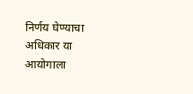निर्णय घेण्याचा अधिकार या आयोगाला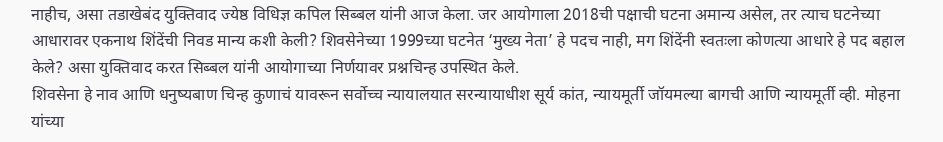नाहीच, असा तडाखेबंद युक्तिवाद ज्येष्ठ विधिज्ञ कपिल सिब्बल यांनी आज केला. जर आयोगाला 2018ची पक्षाची घटना अमान्य असेल, तर त्याच घटनेच्या आधारावर एकनाथ शिंदेंची निवड मान्य कशी केली? शिवसेनेच्या 1999च्या घटनेत ‘मुख्य नेता’ हे पदच नाही, मग शिंदेंनी स्वतःला कोणत्या आधारे हे पद बहाल केले? असा युक्तिवाद करत सिब्बल यांनी आयोगाच्या निर्णयावर प्रश्नचिन्ह उपस्थित केले.
शिवसेना हे नाव आणि धनुष्यबाण चिन्ह कुणाचं यावरून सर्वोच्च न्यायालयात सरन्यायाधीश सूर्य कांत, न्यायमूर्ती जॉयमल्या बागची आणि न्यायमूर्ती व्ही. मोहना यांच्या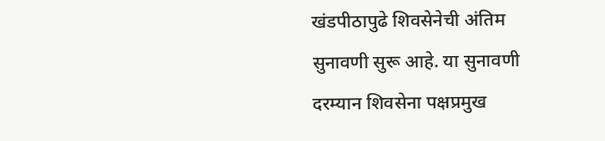खंडपीठापुढे शिवसेनेची अंतिम सुनावणी सुरू आहे. या सुनावणी दरम्यान शिवसेना पक्षप्रमुख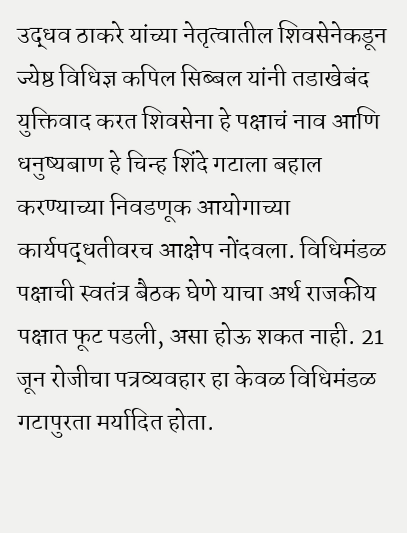उद्धव ठाकरे यांच्या नेतृत्वातील शिवसेनेकडून ज्येष्ठ विधिज्ञ कपिल सिब्बल यांनी तडाखेबंद युक्तिवाद करत शिवसेना हे पक्षाचं नाव आणि धनुष्यबाण हे चिन्ह शिंदे गटाला बहाल करण्याच्या निवडणूक आयोगाच्या कार्यपद्धतीवरच आक्षेप नोंदवला. विधिमंडळ पक्षाची स्वतंत्र बैठक घेणे याचा अर्थ राजकीय पक्षात फूट पडली, असा होऊ शकत नाही. 21 जून रोजीचा पत्रव्यवहार हा केवळ विधिमंडळ गटापुरता मर्यादित होता.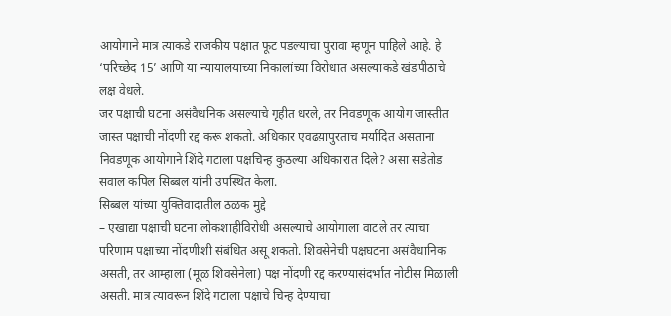आयोगाने मात्र त्याकडे राजकीय पक्षात फूट पडल्याचा पुरावा म्हणून पाहिले आहे. हे ‘परिच्छेद 15’ आणि या न्यायालयाच्या निकालांच्या विरोधात असल्याकडे खंडपीठाचे लक्ष वेधले.
जर पक्षाची घटना असंवैधनिक असल्याचे गृहीत धरले, तर निवडणूक आयोग जास्तीत जास्त पक्षाची नोंदणी रद्द करू शकतो. अधिकार एवढय़ापुरताच मर्यादित असताना निवडणूक आयोगाने शिंदे गटाला पक्षचिन्ह कुठल्या अधिकारात दिले? असा सडेतोड सवाल कपिल सिब्बल यांनी उपस्थित केला.
सिब्बल यांच्या युक्तिवादातील ठळक मुद्दे
– एखाद्या पक्षाची घटना लोकशाहीविरोधी असल्याचे आयोगाला वाटले तर त्याचा परिणाम पक्षाच्या नोंदणीशी संबंधित असू शकतो. शिवसेनेची पक्षघटना असंवैधानिक असती, तर आम्हाला (मूळ शिवसेनेला) पक्ष नोंदणी रद्द करण्यासंदर्भात नोटीस मिळाली असती. मात्र त्यावरून शिंदे गटाला पक्षाचे चिन्ह देण्याचा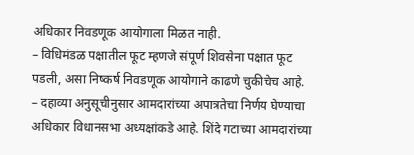अधिकार निवडणूक आयोगाला मिळत नाही.
– विधिमंडळ पक्षातील फूट म्हणजे संपूर्ण शिवसेना पक्षात फूट पडली, असा निष्कर्ष निवडणूक आयोगाने काढणे चुकीचेच आहे.
– दहाव्या अनुसूचीनुसार आमदारांच्या अपात्रतेचा निर्णय घेण्याचा अधिकार विधानसभा अध्यक्षांकडे आहे. शिंदे गटाच्या आमदारांच्या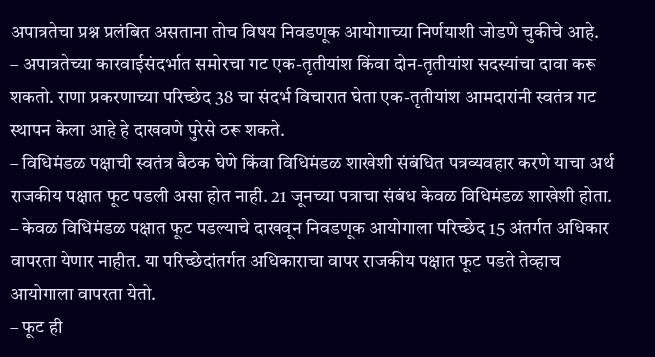अपात्रतेचा प्रश्न प्रलंबित असताना तोच विषय निवडणूक आयोगाच्या निर्णयाशी जोडणे चुकीचे आहे.
– अपात्रतेच्या कारवाईसंदर्भात समोरचा गट एक-तृतीयांश किंवा दोन-तृतीयांश सदस्यांचा दावा करू शकतो. राणा प्रकरणाच्या परिच्छेद 38 चा संदर्भ विचारात घेता एक-तृतीयांश आमदारांनी स्वतंत्र गट स्थापन केला आहे हे दाखवणे पुरेसे ठरू शकते.
– विधिमंडळ पक्षाची स्वतंत्र बैठक घेणे किंवा विधिमंडळ शाखेशी संबंधित पत्रव्यवहार करणे याचा अर्थ राजकीय पक्षात फूट पडली असा होत नाही. 21 जूनच्या पत्राचा संबंध केवळ विधिमंडळ शाखेशी होता.
– केवळ विधिमंडळ पक्षात फूट पडल्याचे दाखवून निवडणूक आयोगाला परिच्छेद 15 अंतर्गत अधिकार वापरता येणार नाहीत. या परिच्छेदांतर्गत अधिकाराचा वापर राजकीय पक्षात फूट पडते तेव्हाच आयोगाला वापरता येतो.
– फूट ही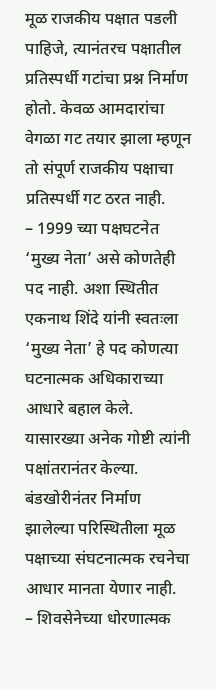मूळ राजकीय पक्षात पडली पाहिजे, त्यानंतरच पक्षातील प्रतिस्पर्धी गटांचा प्रश्न निर्माण होतो. केवळ आमदारांचा वेगळा गट तयार झाला म्हणून तो संपूर्ण राजकीय पक्षाचा प्रतिस्पर्धी गट ठरत नाही.
– 1999 च्या पक्षघटनेत ‘मुख्य नेता’ असे कोणतेही पद नाही. अशा स्थितीत एकनाथ शिंदे यांनी स्वतःला ‘मुख्य नेता’ हे पद कोणत्या घटनात्मक अधिकाराच्या आधारे बहाल केले. यासारख्या अनेक गोष्टी त्यांनी पक्षांतरानंतर केल्या. बंडखोरीनंतर निर्माण झालेल्या परिस्थितीला मूळ पक्षाच्या संघटनात्मक रचनेचा आधार मानता येणार नाही.
– शिवसेनेच्या धोरणात्मक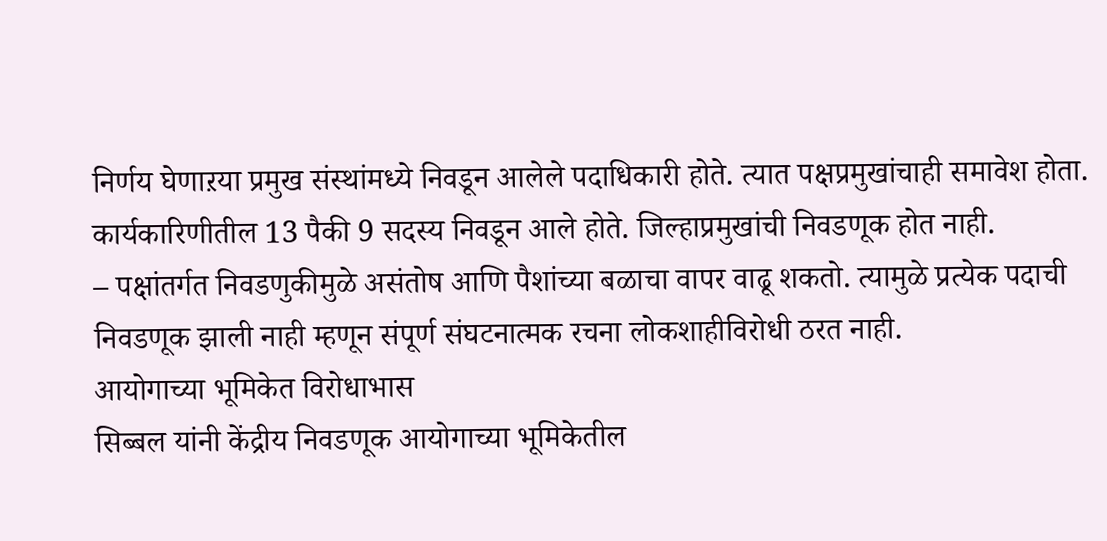निर्णय घेणाऱया प्रमुख संस्थांमध्ये निवडून आलेले पदाधिकारी होते. त्यात पक्षप्रमुखांचाही समावेश होता. कार्यकारिणीतील 13 पैकी 9 सदस्य निवडून आले होते. जिल्हाप्रमुखांची निवडणूक होत नाही.
– पक्षांतर्गत निवडणुकीमुळे असंतोष आणि पैशांच्या बळाचा वापर वाढू शकतो. त्यामुळे प्रत्येक पदाची निवडणूक झाली नाही म्हणून संपूर्ण संघटनात्मक रचना लोकशाहीविरोधी ठरत नाही.
आयोगाच्या भूमिकेत विरोधाभास
सिब्बल यांनी केंद्रीय निवडणूक आयोगाच्या भूमिकेतील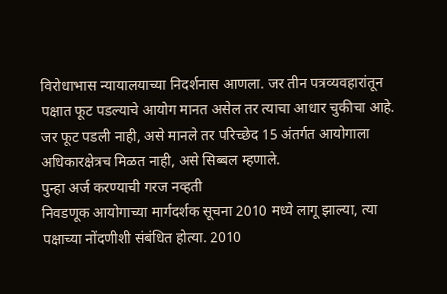विरोधाभास न्यायालयाच्या निदर्शनास आणला. जर तीन पत्रव्यवहारांतून पक्षात फूट पडल्याचे आयोग मानत असेल तर त्याचा आधार चुकीचा आहे. जर फूट पडली नाही, असे मानले तर परिच्छेद 15 अंतर्गत आयोगाला अधिकारक्षेत्रच मिळत नाही, असे सिब्बल म्हणाले.
पुन्हा अर्ज करण्याची गरज नव्हती
निवडणूक आयोगाच्या मार्गदर्शक सूचना 2010 मध्ये लागू झाल्या, त्या पक्षाच्या नोंदणीशी संबंधित होत्या. 2010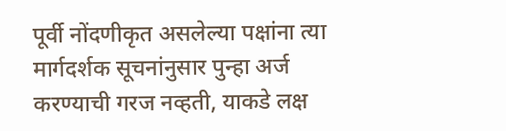पूर्वी नोंदणीकृत असलेल्या पक्षांना त्या मार्गदर्शक सूचनांनुसार पुन्हा अर्ज करण्याची गरज नव्हती, याकडे लक्ष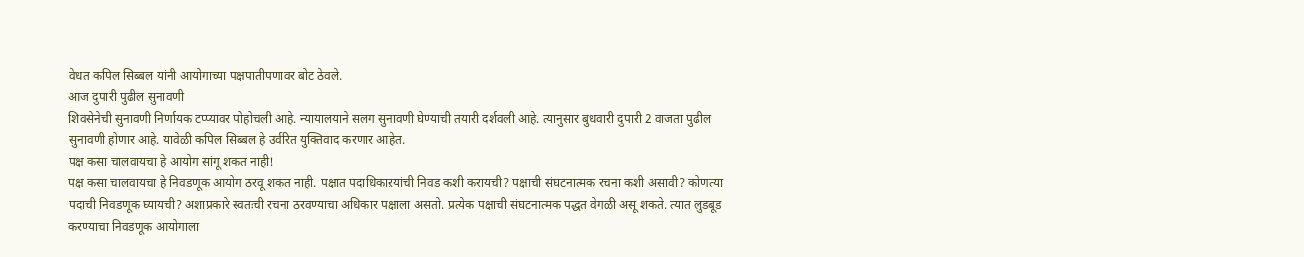वेधत कपिल सिब्बल यांनी आयोगाच्या पक्षपातीपणावर बोट ठेवले.
आज दुपारी पुढील सुनावणी
शिवसेनेची सुनावणी निर्णायक टप्प्यावर पोहोचली आहे. न्यायालयाने सलग सुनावणी घेण्याची तयारी दर्शवली आहे. त्यानुसार बुधवारी दुपारी 2 वाजता पुढील सुनावणी होणार आहे. यावेळी कपिल सिब्बल हे उर्वरित युक्तिवाद करणार आहेत.
पक्ष कसा चालवायचा हे आयोग सांगू शकत नाही!
पक्ष कसा चालवायचा हे निवडणूक आयोग ठरवू शकत नाही. पक्षात पदाधिकाऱयांची निवड कशी करायची? पक्षाची संघटनात्मक रचना कशी असावी? कोणत्या पदाची निवडणूक घ्यायची? अशाप्रकारे स्वतःची रचना ठरवण्याचा अधिकार पक्षाला असतो. प्रत्येक पक्षाची संघटनात्मक पद्धत वेगळी असू शकते. त्यात लुडबूड करण्याचा निवडणूक आयोगाला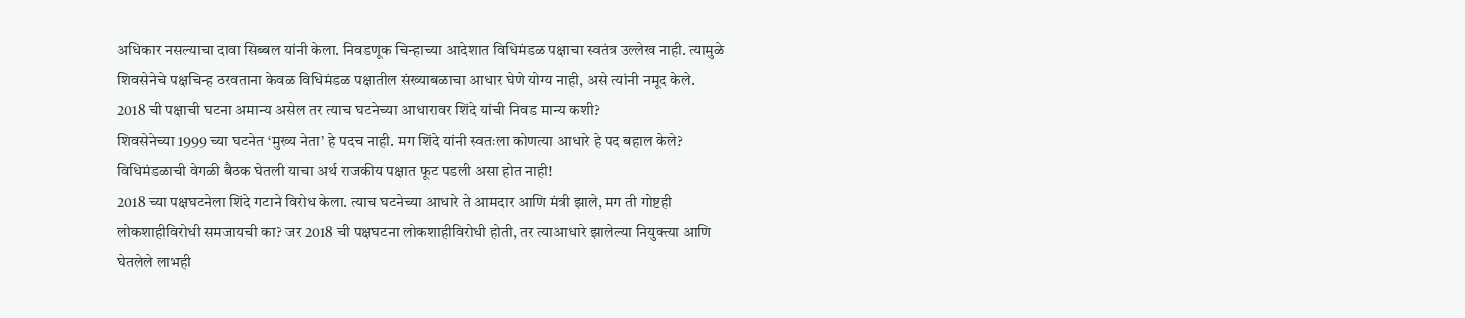अधिकार नसल्याचा दावा सिब्बल यांनी केला. निवडणूक चिन्हाच्या आदेशात विधिमंडळ पक्षाचा स्वतंत्र उल्लेख नाही. त्यामुळे शिवसेनेचे पक्षचिन्ह ठरवताना केवळ विधिमंडळ पक्षातील संख्याबळाचा आधार घेणे योग्य नाही, असे त्यांनी नमूद केले.
2018 ची पक्षाची घटना अमान्य असेल तर त्याच घटनेच्या आधारावर शिंदे यांची निवड मान्य कशी?
शिवसेनेच्या 1999 च्या घटनेत ‘मुख्य नेता’ हे पदच नाही. मग शिंदे यांनी स्वतःला कोणत्या आधारे हे पद बहाल केले?
विधिमंडळाची वेगळी बैठक घेतली याचा अर्थ राजकीय पक्षात फूट पडली असा होत नाही!
2018 च्या पक्षघटनेला शिंदे गटाने विरोध केला. त्याच घटनेच्या आधारे ते आमदार आणि मंत्री झाले, मग ती गोष्टही लोकशाहीविरोधी समजायची का? जर 2018 ची पक्षघटना लोकशाहीविरोधी होती, तर त्याआधारे झालेल्या नियुक्त्या आणि घेतलेले लाभही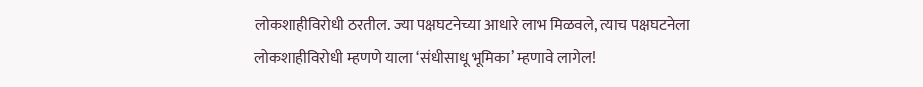लोकशाहीविरोधी ठरतील. ज्या पक्षघटनेच्या आधारे लाभ मिळवले, त्याच पक्षघटनेला लोकशाहीविरोधी म्हणणे याला ‘संधीसाधू भूमिका’ म्हणावे लागेल!